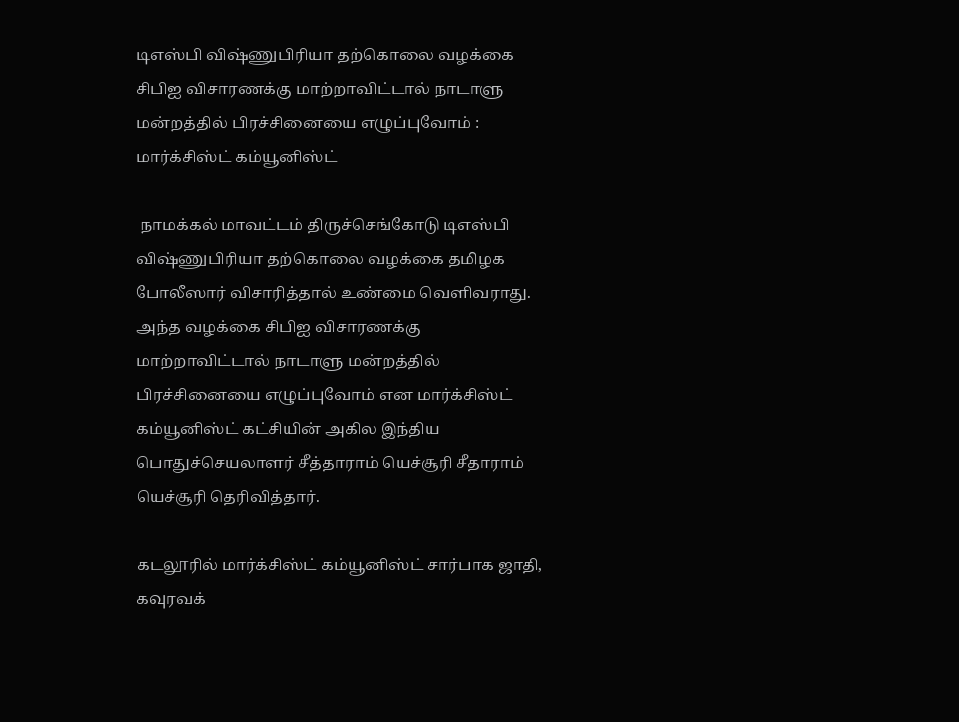டிஎஸ்பி விஷ்ணுபிரியா தற்கொலை வழக்கை சிபிஐ விசாரணக்கு மாற்றாவிட்டால் நாடாளு மன்றத்தில் பிரச்சினையை எழுப்புவோம் : மார்க்சிஸ்ட் கம்யூனிஸ்ட்

 நாமக்கல் மாவட்டம் திருச்செங்கோடு டிஎஸ்பி விஷ்ணுபிரியா தற்கொலை வழக்கை தமிழக போலீஸார் விசாரித்தால் உண்மை வெளிவராது. அந்த வழக்கை சிபிஐ விசாரணக்கு மாற்றாவிட்டால் நாடாளு மன்றத்தில் பிரச்சினையை எழுப்புவோம் என மார்க்சிஸ்ட் கம்யூனிஸ்ட் கட்சியின் அகில இந்திய பொதுச்செயலாளர் சீத்தாராம் யெச்சூரி சீதாராம் யெச்சூரி தெரிவித்தார்.

கடலூரில் மார்க்சிஸ்ட் கம்யூனிஸ்ட் சார்பாக ஜாதி, கவுரவக்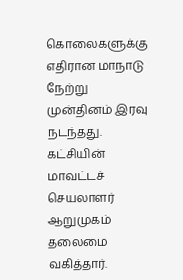கொலைகளுக்கு எதிரான மாநாடு நேற்று முன்தினம் இரவு நடந்தது. கட்சியின் மாவட்டச் செயலாளர் ஆறுமுகம் தலைமை வகித்தார்.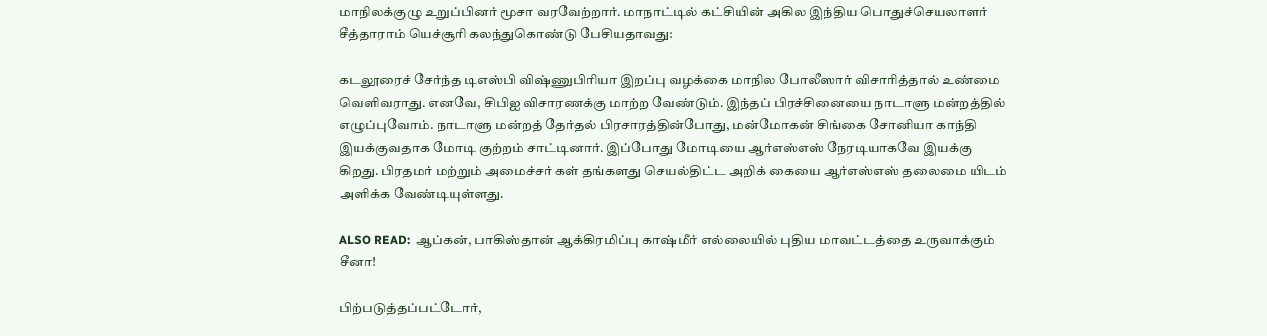மாநிலக்குழு உறுப்பினர் மூசா வரவேற்றார். மாநாட்டில் கட்சியின் அகில இந்திய பொதுச்செயலாளர் சீத்தாராம் யெச்சூரி கலந்துகொண்டு பேசியதாவது:

கடலூரைச் சேர்ந்த டிஎஸ்பி விஷ்ணுபிரியா இறப்பு வழக்கை மாநில போலீஸார் விசாரித்தால் உண்மை வெளிவராது. எனவே, சிபிஐ விசாரணக்கு மாற்ற வேண்டும். இந்தப் பிரச்சினையை நாடாளு மன்றத்தில் எழுப்புவோம். நாடாளு மன்றத் தேர்தல் பிரசாரத்தின்போது, மன்மோகன் சிங்கை சோனியா காந்தி இயக்குவதாக மோடி குற்றம் சாட்டினார். இப்போது மோடியை ஆர்எஸ்எஸ் நேரடியாகவே இயக்கு கிறது. பிரதமர் மற்றும் அமைச்சர் கள் தங்களது செயல்திட்ட அறிக் கையை ஆர்எஸ்எஸ் தலைமை யிடம் அளிக்க வேண்டியுள்ளது.

ALSO READ:  ஆப்கன், பாகிஸ்தான் ஆக்கிரமிப்பு காஷ்மீர் எல்லையில் புதிய மாவட்டத்தை உருவாக்கும் சீனா!

பிற்படுத்தப்பட்டோர்,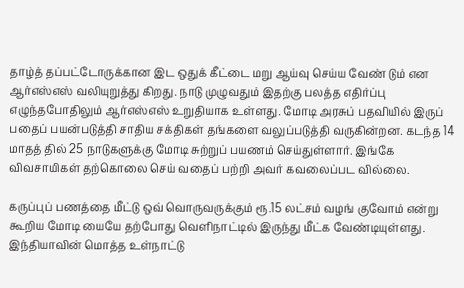தாழ்த் தப்பட்டோருக்கான இட ஒதுக் கீட்டை மறு ஆய்வு செய்ய வேண் டும் என ஆர்எஸ்எஸ் வலியுறுத்து கிறது. நாடு முழுவதும் இதற்கு பலத்த எதிர்ப்பு எழுந்தபோதிலும் ஆர்எஸ்எஸ் உறுதியாக உள்ளது. மோடி அரசுப் பதவியில் இருப் பதைப் பயன்படுத்தி சாதிய சக்திகள் தங்களை வலுப்படுத்தி வருகின்றன. கடந்த 14 மாதத் தில் 25 நாடுகளுக்கு மோடி சுற்றுப் பயணம் செய்துள்ளார். இங்கே விவசாயிகள் தற்கொலை செய் வதைப் பற்றி அவர் கவலைப்பட வில்லை.

கருப்புப் பணத்தை மீட்டு ஒவ் வொருவருக்கும் ரூ.15 லட்சம் வழங் குவோம் என்று கூறிய மோடி யையே தற்போது வெளிநாட்டில் இருந்து மீட்க வேண்டியுள்ளது. இந்தியாவின் மொத்த உள்நாட்டு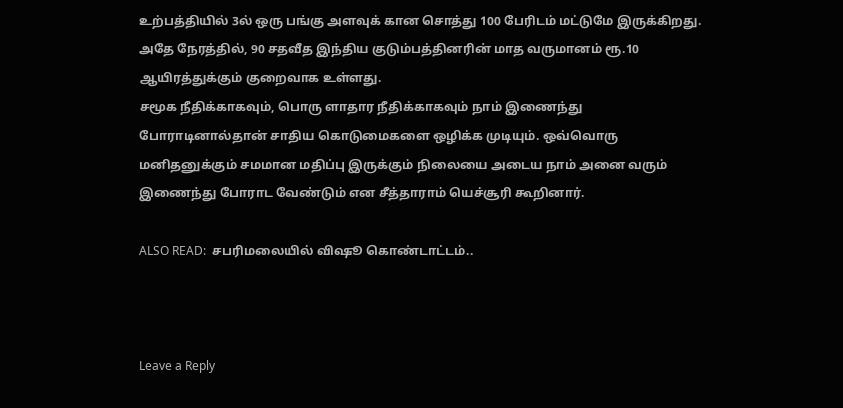உற்பத்தியில் 3ல் ஒரு பங்கு அளவுக் கான சொத்து 100 பேரிடம் மட்டுமே இருக்கிறது. அதே நேரத்தில், 90 சதவீத இந்திய குடும்பத்தினரின் மாத வருமானம் ரூ.10 ஆயிரத்துக்கும் குறைவாக உள்ளது.
சமூக நீதிக்காகவும், பொரு ளாதார நீதிக்காகவும் நாம் இணைந்து போராடினால்தான் சாதிய கொடுமைகளை ஒழிக்க முடியும். ஒவ்வொரு மனிதனுக்கும் சமமான மதிப்பு இருக்கும் நிலையை அடைய நாம் அனை வரும் இணைந்து போராட வேண்டும் என சீத்தாராம் யெச்சூரி கூறினார்.

ALSO READ:  சபரிமலையில் விஷூ கொண்டாட்டம்..



Leave a Reply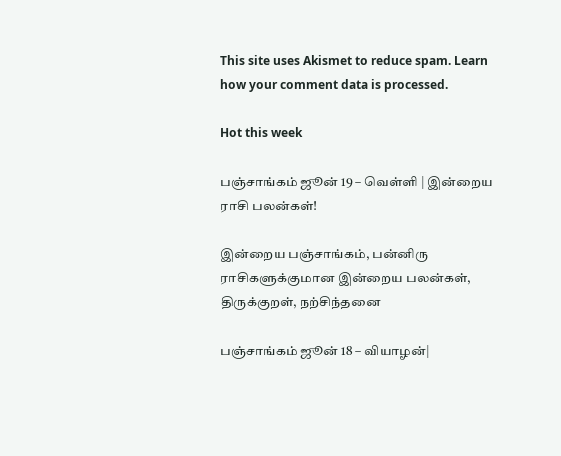This site uses Akismet to reduce spam. Learn how your comment data is processed.

Hot this week

பஞ்சாங்கம் ஜூன் 19 – வெள்ளி | இன்றைய ராசி பலன்கள்!

இன்றைய பஞ்சாங்கம், பன்னிரு ராசிகளுக்குமான இன்றைய பலன்கள், திருக்குறள், நற்சிந்தனை

பஞ்சாங்கம் ஜூன் 18 – வியாழன்|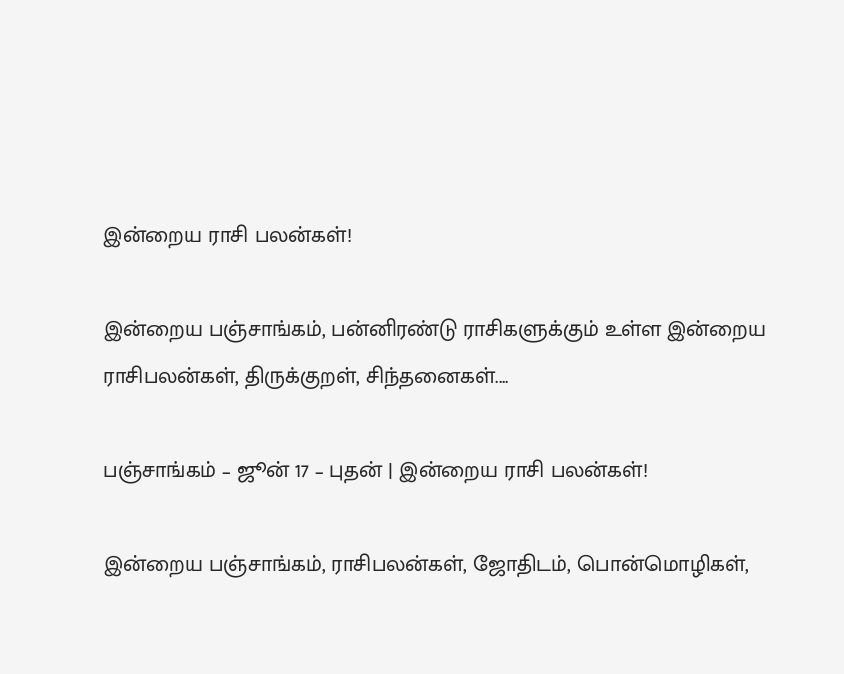இன்றைய ராசி பலன்கள்!

இன்றைய பஞ்சாங்கம், பன்னிரண்டு ராசிகளுக்கும் உள்ள இன்றைய ராசிபலன்கள், திருக்குறள், சிந்தனைகள்....

பஞ்சாங்கம் – ஜூன் 17 – புதன் | இன்றைய ராசி பலன்கள்!

இன்றைய பஞ்சாங்கம், ராசிபலன்கள், ஜோதிடம், பொன்மொழிகள்,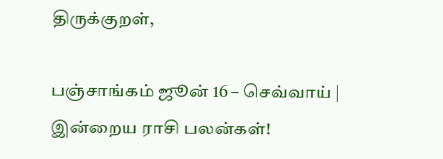திருக்குறள்,

பஞ்சாங்கம் ஜூன் 16 – செவ்வாய் | இன்றைய ராசி பலன்கள்!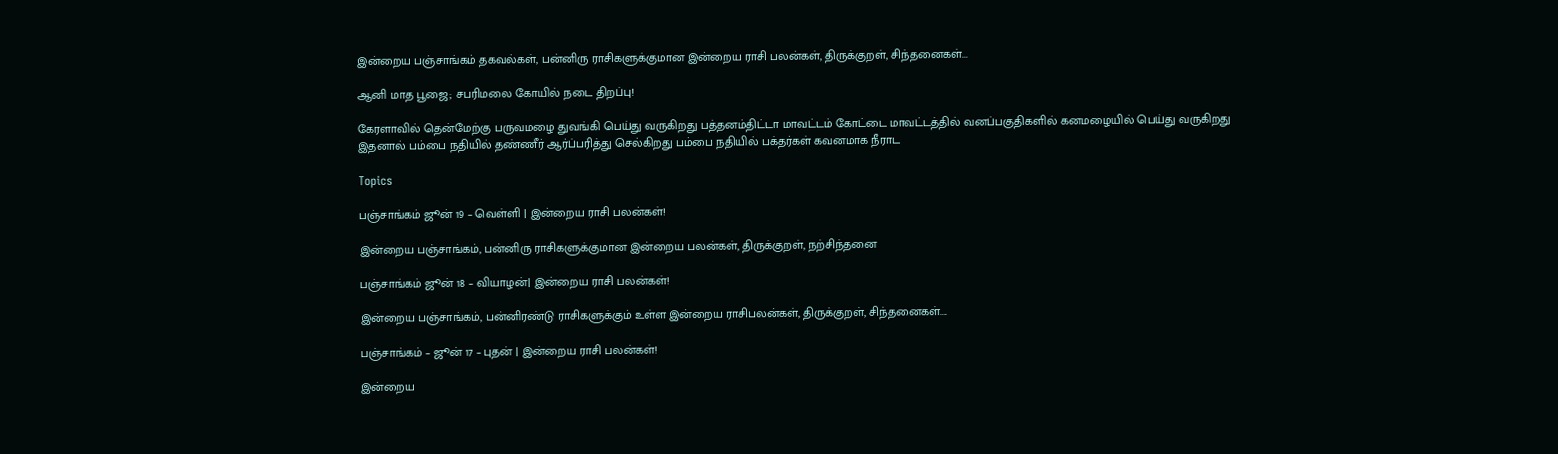இன்றைய பஞ்சாங்கம் தகவல்கள், பன்னிரு ராசிகளுக்குமான இன்றைய ராசி பலன்கள், திருக்குறள், சிந்தனைகள்...

ஆனி மாத பூஜை; சபரிமலை கோயில் நடை திறப்பு!

கேரளாவில் தென்மேற்கு பருவமழை துவங்கி பெய்து வருகிறது பத்தனம்திட்டா மாவட்டம் கோட்டை மாவட்டத்தில் வனப்பகுதிகளில் கனமழையில் பெய்து வருகிறது இதனால் பம்பை நதியில் தண்ணீர் ஆர்ப்பரித்து செல்கிறது பம்பை நதியில் பக்தர்கள் கவனமாக நீராட

Topics

பஞ்சாங்கம் ஜூன் 19 – வெள்ளி | இன்றைய ராசி பலன்கள்!

இன்றைய பஞ்சாங்கம், பன்னிரு ராசிகளுக்குமான இன்றைய பலன்கள், திருக்குறள், நற்சிந்தனை

பஞ்சாங்கம் ஜூன் 18 – வியாழன்| இன்றைய ராசி பலன்கள்!

இன்றைய பஞ்சாங்கம், பன்னிரண்டு ராசிகளுக்கும் உள்ள இன்றைய ராசிபலன்கள், திருக்குறள், சிந்தனைகள்....

பஞ்சாங்கம் – ஜூன் 17 – புதன் | இன்றைய ராசி பலன்கள்!

இன்றைய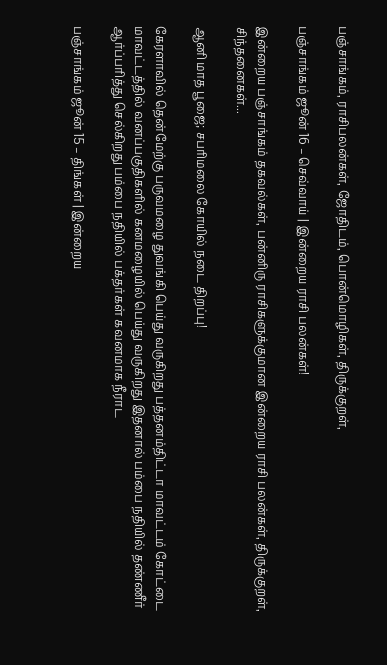பஞ்சாங்கம், ராசிபலன்கள், ஜோதிடம், பொன்மொழிகள், திருக்குறள்,

பஞ்சாங்கம் ஜூன் 16 – செவ்வாய் | இன்றைய ராசி பலன்கள்!

இன்றைய பஞ்சாங்கம் தகவல்கள், பன்னிரு ராசிகளுக்குமான இன்றைய ராசி பலன்கள், திருக்குறள், சிந்தனைகள்...

ஆனி மாத பூஜை; சபரிமலை கோயில் நடை திறப்பு!

கேரளாவில் தென்மேற்கு பருவமழை துவங்கி பெய்து வருகிறது பத்தனம்திட்டா மாவட்டம் கோட்டை மாவட்டத்தில் வனப்பகுதிகளில் கனமழையில் பெய்து வருகிறது இதனால் பம்பை நதியில் தண்ணீர் ஆர்ப்பரித்து செல்கிறது பம்பை நதியில் பக்தர்கள் கவனமாக நீராட

பஞ்சாங்கம் ஜூன் 15 – திங்கள் | இன்றைய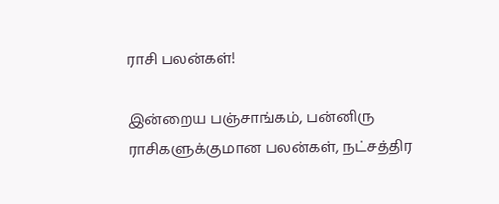ராசி பலன்கள்!

இன்றைய பஞ்சாங்கம், பன்னிரு ராசிகளுக்குமான பலன்கள், நட்சத்திர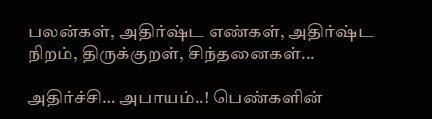பலன்கள், அதிர்ஷ்ட எண்கள், அதிர்ஷ்ட நிறம், திருக்குறள், சிந்தனைகள்...

அதிர்ச்சி… அபாயம்..! பெண்களின்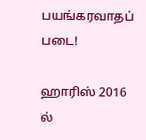பயங்கரவாதப் படை!

ஹாரிஸ் 2016 ல்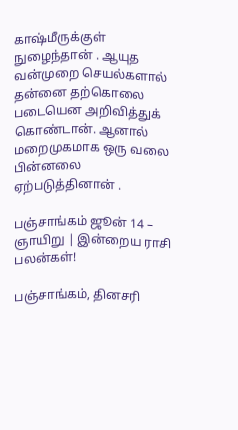காஷ்மீருக்குள் நுழைந்தான் . ஆயுத வன்முறை செயல்களால் தன்னை தற்கொலை படையென அறிவித்துக் கொண்டான். ஆனால் மறைமுகமாக ஒரு வலை பின்னலை ஏற்படுத்தினான் .

பஞ்சாங்கம் ஜூன் 14 – ஞாயிறு | இன்றைய ராசி பலன்கள்!

பஞ்சாங்கம், தினசரி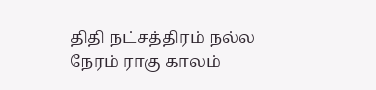திதி நட்சத்திரம் நல்ல நேரம் ராகு காலம்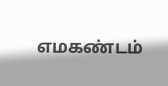எமகண்டம்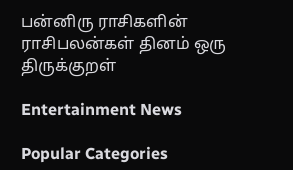பன்னிரு ராசிகளின் ராசிபலன்கள் தினம் ஒரு திருக்குறள்

Entertainment News

Popular Categories